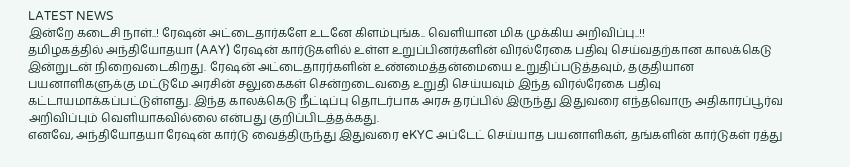LATEST NEWS
இன்றே கடைசி நாள்..! ரேஷன் அட்டைதார்களே உடனே கிளம்புங்க.. வெளியான மிக முக்கிய அறிவிப்பு..!!
தமிழகத்தில் அந்தியோதயா (AAY) ரேஷன் கார்டுகளில் உள்ள உறுப்பினர்களின் விரல்ரேகை பதிவு செய்வதற்கான காலக்கெடு இன்றுடன் நிறைவடைகிறது. ரேஷன் அட்டைதாரர்களின் உண்மைத்தன்மையை உறுதிப்படுத்தவும், தகுதியான பயனாளிகளுக்கு மட்டுமே அரசின் சலுகைகள் சென்றடைவதை உறுதி செய்யவும் இந்த விரல்ரேகை பதிவு கட்டாயமாக்கப்பட்டுள்ளது. இந்த காலக்கெடு நீட்டிப்பு தொடர்பாக அரசு தரப்பில் இருந்து இதுவரை எந்தவொரு அதிகாரப்பூர்வ அறிவிப்பும் வெளியாகவில்லை என்பது குறிப்பிடத்தக்கது.
எனவே, அந்தியோதயா ரேஷன் கார்டு வைத்திருந்து இதுவரை eKYC அப்டேட் செய்யாத பயனாளிகள், தங்களின் கார்டுகள் ரத்து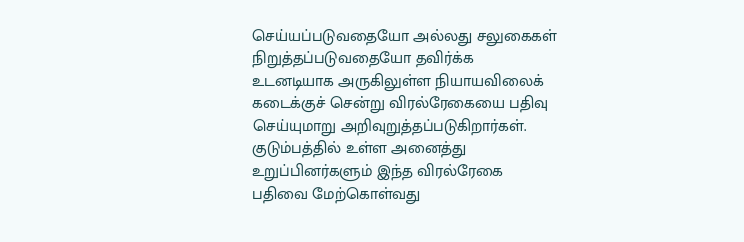செய்யப்படுவதையோ அல்லது சலுகைகள் நிறுத்தப்படுவதையோ தவிர்க்க உடனடியாக அருகிலுள்ள நியாயவிலைக் கடைக்குச் சென்று விரல்ரேகையை பதிவு செய்யுமாறு அறிவுறுத்தப்படுகிறார்கள். குடும்பத்தில் உள்ள அனைத்து உறுப்பினர்களும் இந்த விரல்ரேகை பதிவை மேற்கொள்வது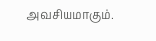அவசியமாகும்.